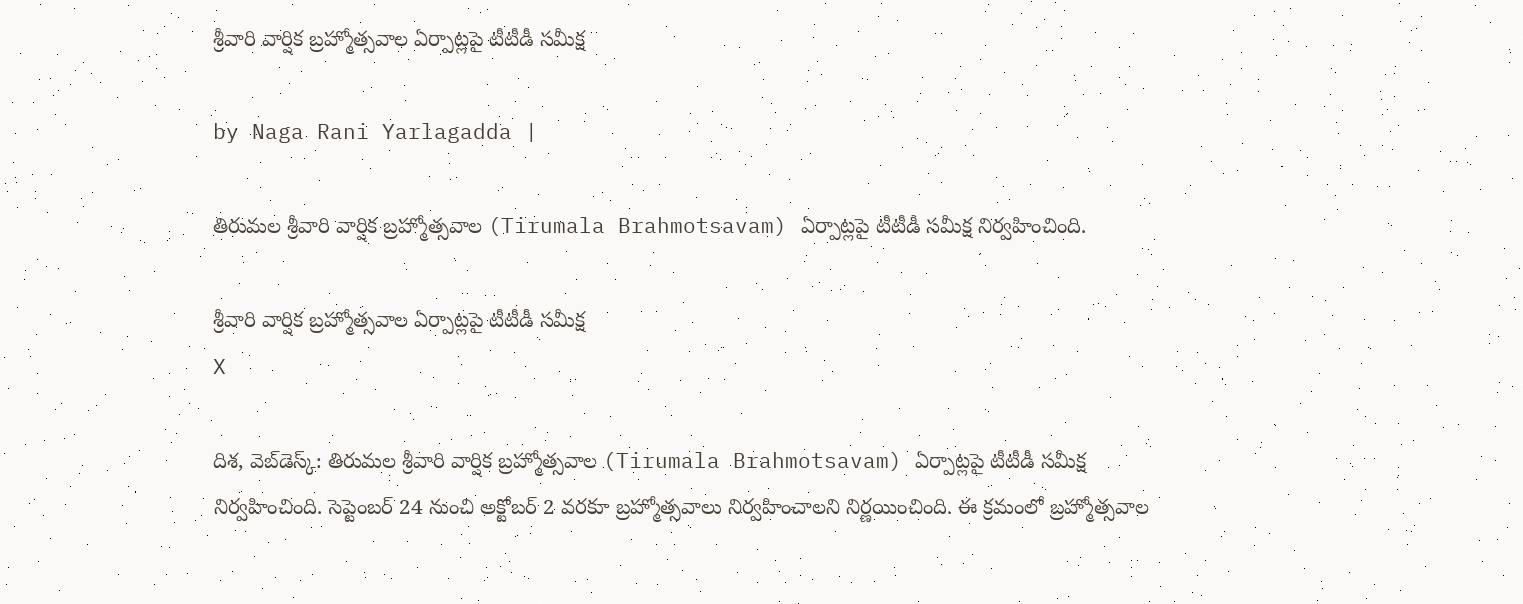శ్రీవారి వార్షిక బ్రహ్మోత్సవాల ఏర్పాట్లపై టీటీడీ సమీక్ష

by Naga Rani Yarlagadda |

తిరుమల శ్రీవారి వార్షిక బ్రహ్మోత్సవాల (Tirumala Brahmotsavam) ఏర్పాట్లపై టీటీడీ సమీక్ష నిర్వహించింది.

శ్రీవారి వార్షిక బ్రహ్మోత్సవాల ఏర్పాట్లపై టీటీడీ సమీక్ష
X

దిశ, వెబ్‌డెస్క్: తిరుమల శ్రీవారి వార్షిక బ్రహ్మోత్సవాల (Tirumala Brahmotsavam) ఏర్పాట్లపై టీటీడీ సమీక్ష నిర్వహించింది. సెప్టెంబర్ 24 నుంచి అక్టోబర్ 2 వరకూ బ్రహ్మోత్సవాలు నిర్వహించాలని నిర్ణయించింది. ఈ క్రమంలో బ్రహ్మోత్సవాల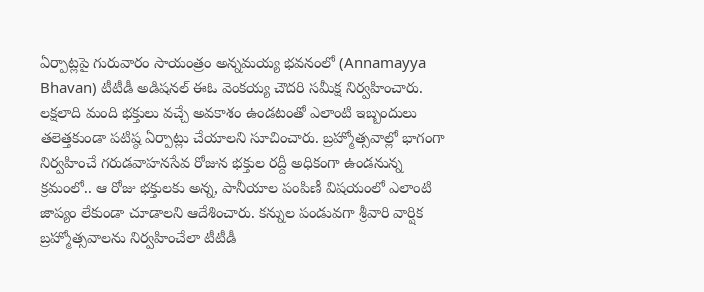ఏర్పాట్లపై గురువారం సాయంత్రం అన్నమయ్య భవనంలో (Annamayya Bhavan) టీటీడీ అడిషనల్ ఈఓ వెంకయ్య చౌదరి సమీక్ష నిర్వహించారు. లక్షలాది మంది భక్తులు వచ్చే అవకాశం ఉండటంతో ఎలాంటి ఇబ్బందులు తలెత్తకుండా పటిష్ఠ ఏర్పాట్లు చేయాలని సూచించారు. బ్రహ్మోత్సవాల్లో భాగంగా నిర్వహించే గరుడవాహనసేవ రోజున భక్తుల రద్దీ అధికంగా ఉండనున్న క్రమంలో.. ఆ రోజు భక్తులకు అన్న, పానీయాల పంపిణీ విషయంలో ఎలాంటి జాప్యం లేకుండా చూడాలని ఆదేశించారు. కన్నుల పండువగా శ్రీవారి వార్షిక బ్రహ్మోత్సవాలను నిర్వహించేలా టీటీడీ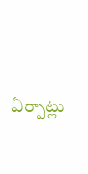ఏర్పాట్లు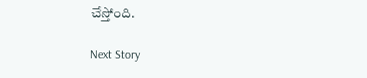చేస్తోంది.

Next Story